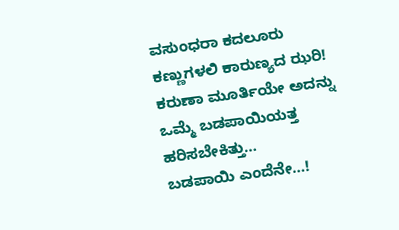ವಸುಂಧರಾ ಕದಲೂರು
ಕಣ್ಣುಗಳಲಿ ಕಾರುಣ್ಯದ ಝರಿ!
ಕರುಣಾ ಮೂರ್ತಿಯೇ ಅದನ್ನು
ಒಮ್ಮೆ ಬಡಪಾಯಿಯತ್ತ
ಹರಿಸಬೇಕಿತ್ತು…
ಬಡಪಾಯಿ ಎಂದೆನೇ…!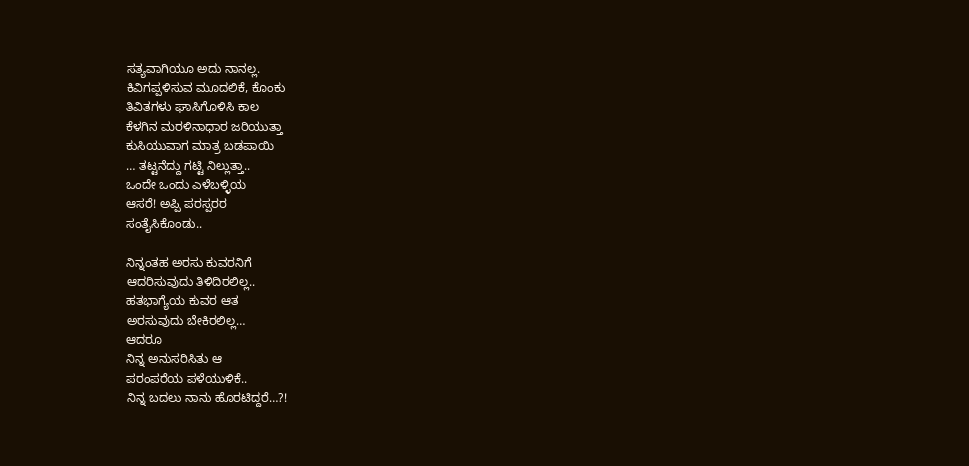ಸತ್ಯವಾಗಿಯೂ ಅದು ನಾನಲ್ಲ.
ಕಿವಿಗಪ್ಪಳಿಸುವ ಮೂದಲಿಕೆ, ಕೊಂಕು
ತಿವಿತಗಳು ಘಾಸಿಗೊಳಿಸಿ ಕಾಲ
ಕೆಳಗಿನ ಮರಳಿನಾಧಾರ ಜರಿಯುತ್ತಾ
ಕುಸಿಯುವಾಗ ಮಾತ್ರ ಬಡಪಾಯಿ
… ತಟ್ಟನೆದ್ದು ಗಟ್ಟಿ ನಿಲ್ಲುತ್ತಾ..
ಒಂದೇ ಒಂದು ಎಳೆಬಳ್ಳಿಯ
ಆಸರೆ! ಅಪ್ಪಿ ಪರಸ್ಪರರ
ಸಂತೈಸಿಕೊಂಡು..

ನಿನ್ನಂತಹ ಅರಸು ಕುವರನಿಗೆ
ಆದರಿಸುವುದು ತಿಳಿದಿರಲಿಲ್ಲ..
ಹತಭಾಗ್ಯೆಯ ಕುವರ ಆತ
ಅರಸುವುದು ಬೇಕಿರಲಿಲ್ಲ…
ಆದರೂ
ನಿನ್ನ ಅನುಸರಿಸಿತು ಆ
ಪರಂಪರೆಯ ಪಳೆಯುಳಿಕೆ..
ನಿನ್ನ ಬದಲು ನಾನು ಹೊರಟಿದ್ದರೆ…?!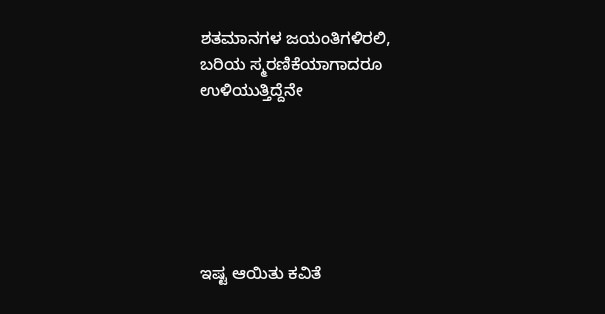ಶತಮಾನಗಳ ಜಯಂತಿಗಳಿರಲಿ,
ಬರಿಯ ಸ್ಮರಣಿಕೆಯಾಗಾದರೂ
ಉಳಿಯುತ್ತಿದ್ದೆನೇ






ಇಷ್ಟ ಆಯಿತು ಕವಿತೆ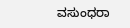ವಸುಂಧರಾ